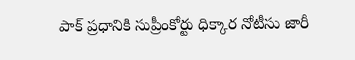పాక్ ప్రధానికి సుప్రీంకోర్టు ధిక్కార నోటీసు జారీ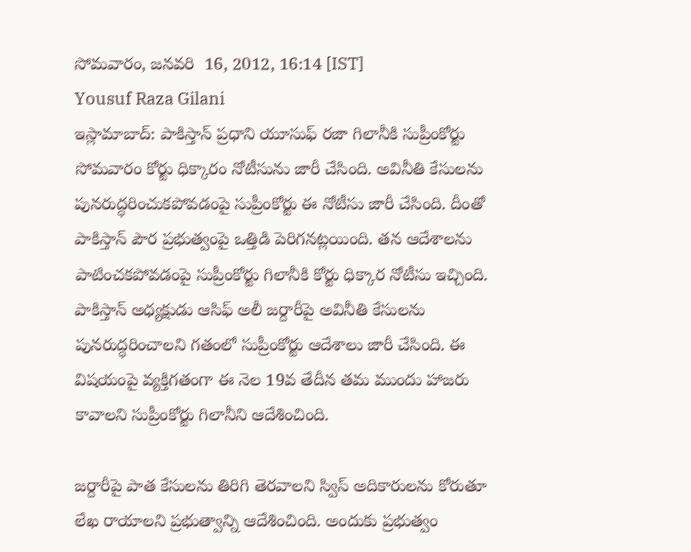సోమవారం, జనవరి  16, 2012, 16:14 [IST]
Yousuf Raza Gilani
ఇస్లామాబాద్: పాకిస్తాన్ ప్రధాని యూసుఫ్ రజా గిలానీకి సుప్రీంకోర్టు సోమవారం కోర్టు ధిక్కారం నోటీసును జారీ చేసింది. అవినీతి కేసులను పునరుద్ధరించుకపోవడంపై సుప్రీంకోర్టు ఈ నోటీసు జారీ చేసింది. దీంతో పాకిస్తాన్ పౌర ప్రభుత్వంపై ఒత్తిడి పెరిగనట్లయింది. తన ఆదేశాలను పాటించకపోవడంపై సుప్రీంకోర్టు గిలానీకి కోర్టు ధిక్కార నోటీసు ఇచ్చింది. పాకిస్తాన్ అధ్యక్షుడు ఆసిఫ్ అలీ జర్దారీపై అవినీతి కేసులను పునరుద్ధరించాలని గతంలో సుప్రీంకోర్టు ఆదేశాలు జారీ చేసింది. ఈ విషయంపై వ్యక్తిగతంగా ఈ నెల 19వ తేదీన తమ ముందు హాజరు కావాలని సుప్రీంకోర్టు గిలానీని ఆదేశించింది.

జర్దారీపై పాత కేసులను తిరిగి తెరవాలని స్విస్ అదికారులను కోరుతూ లేఖ రాయాలని ప్రభుత్వాన్ని ఆదేశించింది. అందుకు ప్రభుత్వం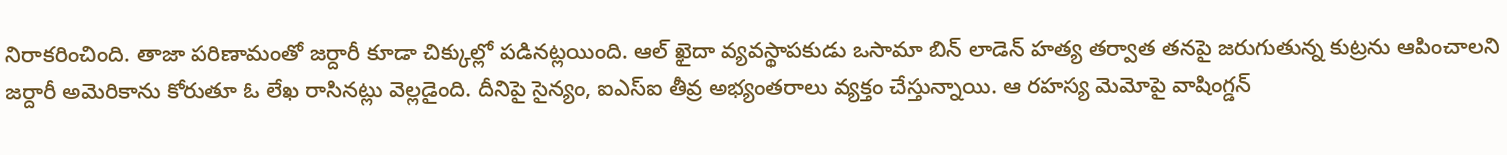నిరాకరించింది. తాజా పరిణామంతో జర్దారీ కూడా చిక్కుల్లో పడినట్లయింది. ఆల్ ఖైదా వ్యవస్థాపకుడు ఒసామా బిన్ లాడెన్ హత్య తర్వాత తనపై జరుగుతున్న కుట్రను ఆపించాలని జర్దారీ అమెరికాను కోరుతూ ఓ లేఖ రాసినట్లు వెల్లడైంది. దీనిపై సైన్యం, ఐఎస్ఐ తీవ్ర అభ్యంతరాలు వ్యక్తం చేస్తున్నాయి. ఆ రహస్య మెమోపై వాషింగ్డన్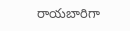రాయబారిగా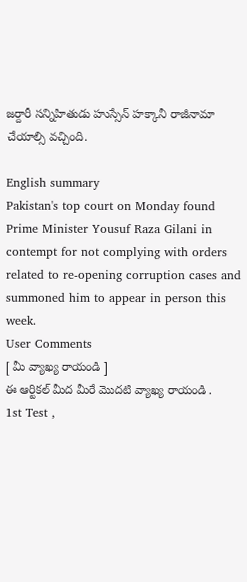జర్దారీ సన్నిహితుడు హుస్సేన్ హక్కానీ రాజీనామా చేయాల్సి వచ్చింది.

English summary
Pakistan's top court on Monday found Prime Minister Yousuf Raza Gilani in contempt for not complying with orders related to re-opening corruption cases and summoned him to appear in person this week.
User Comments
[ మీ వ్యాఖ్య రాయండి ]
ఈ ఆర్టికల్ మీద మీరే మొదటి వ్యాఖ్య రాయండి .
1st Test ,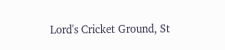Lord's Cricket Ground, St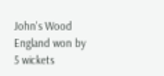John's Wood
England won by 5 wickets